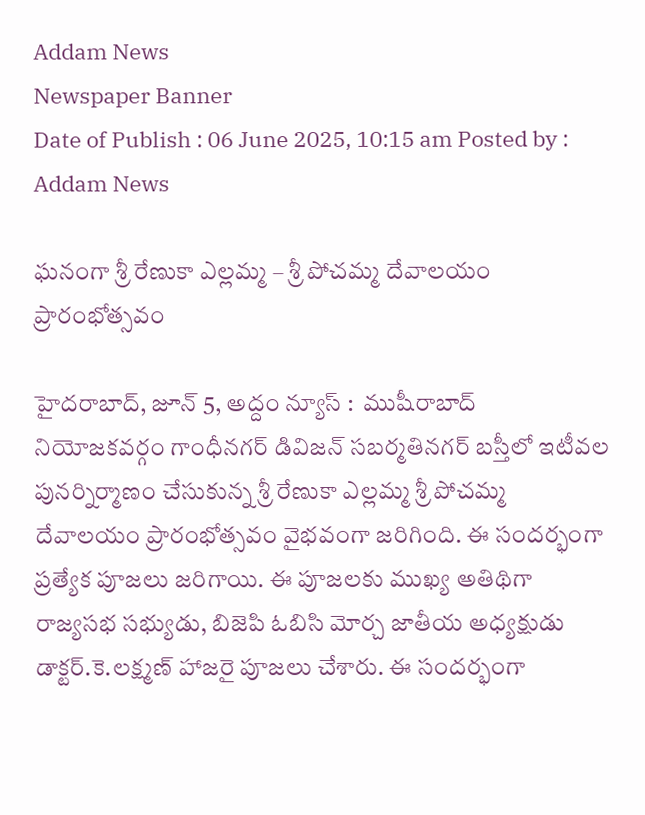Addam News
Newspaper Banner
Date of Publish : 06 June 2025, 10:15 am Posted by : Addam News

ఘ‌నంగా శ్రీ రేణుకా ఎల్లమ్మ – శ్రీ పోచమ్మ దేవాలయం ప్రారంభోత్స‌వం

హైదరాబాద్, జూన్ 5, అద్దం న్యూస్ :  ముషీరాబాద్ నియోజ‌క‌వ‌ర్గం గాంధీన‌గ‌ర్ డివిజ‌న్ స‌బర్మ‌తిన‌గ‌ర్ బ‌స్తీలో ఇటీవ‌ల పున‌ర్నిర్మాణం చేసుకున్న శ్రీ రేణుకా ఎల్ల‌మ్మ శ్రీ పోచ‌మ్మ దేవాల‌యం ప్రారంభోత్స‌వం వైభ‌వంగా జ‌రిగింది. ఈ సంద‌ర్భంగా ప్ర‌త్యేక పూజ‌లు జ‌రిగాయి. ఈ పూజ‌ల‌కు ముఖ్య అతిథిగా రాజ్య‌స‌భ స‌భ్యుడు, బిజెపి ఓబిసి మోర్చ జాతీయ అధ్య‌క్షుడు డాక్ట‌ర్‌.కె.ల‌క్ష్మ‌ణ్ హాజ‌రై పూజ‌లు చేశారు. ఈ సంద‌ర్భంగా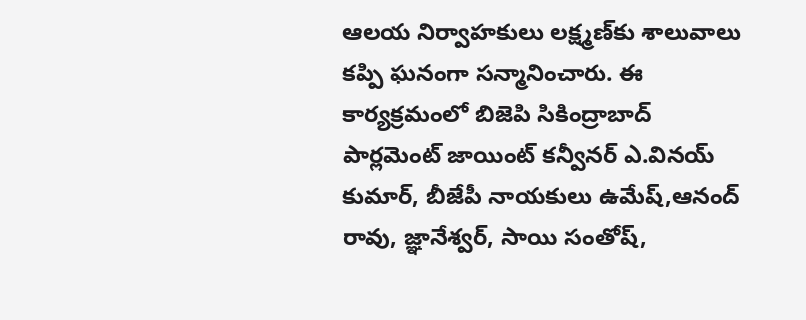ఆల‌య నిర్వాహ‌కులు ల‌క్ష్మ‌ణ్‌కు శాలువాలు క‌ప్పి ఘ‌నంగా స‌న్మానించారు. ఈ కార్య‌క్ర‌మంలో బిజెపి సికింద్రాబాద్ పార్లమెంట్ జాయింట్ కన్వీనర్ ఎ.వినయ్ కుమార్, బీజేపీ నాయకులు ఉమేష్,ఆనంద్ రావు, జ్ఞానేశ్వర్, సాయి సంతోష్,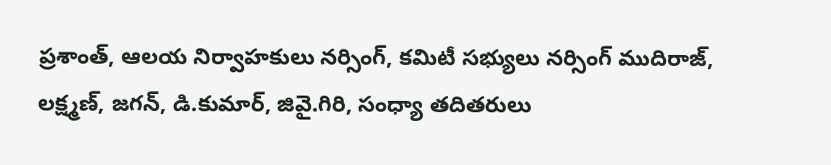ప్రశాంత్, ఆలయ నిర్వాహ‌కులు నర్సింగ్, కమిటీ సభ్యులు నర్సింగ్ ముదిరాజ్, లక్ష్మణ్, జగన్, డి.కుమార్, జివై.గిరి, సంధ్యా తదితరులు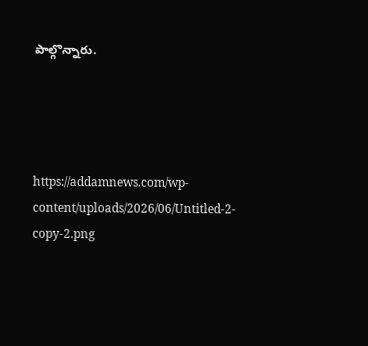పాల్గొన్నారు.




https://addamnews.com/wp-content/uploads/2026/06/Untitled-2-copy-2.png